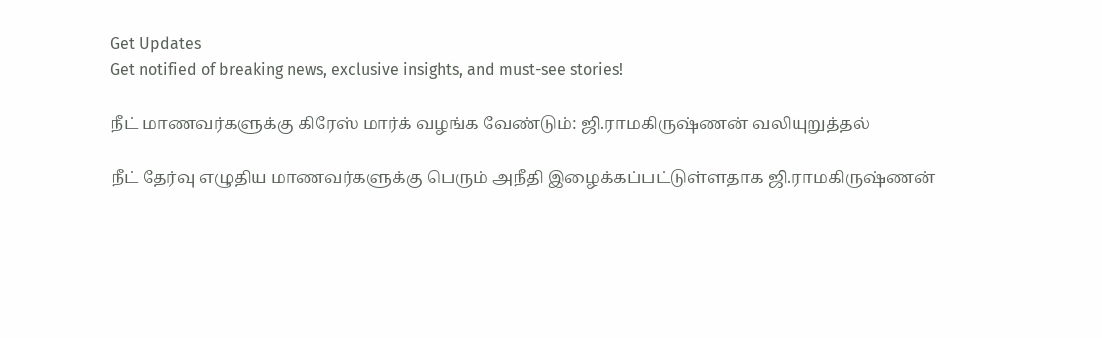Get Updates
Get notified of breaking news, exclusive insights, and must-see stories!

நீட் மாணவர்களுக்கு கிரேஸ் மார்க் வழங்க வேண்டும்: ஜி.ராமகிருஷ்ணன் வலியுறுத்தல்

நீட் தேர்வு எழுதிய மாணவர்களுக்கு பெரும் அநீதி இழைக்கப்பட்டுள்ளதாக ஜி.ராமகிருஷ்ணன்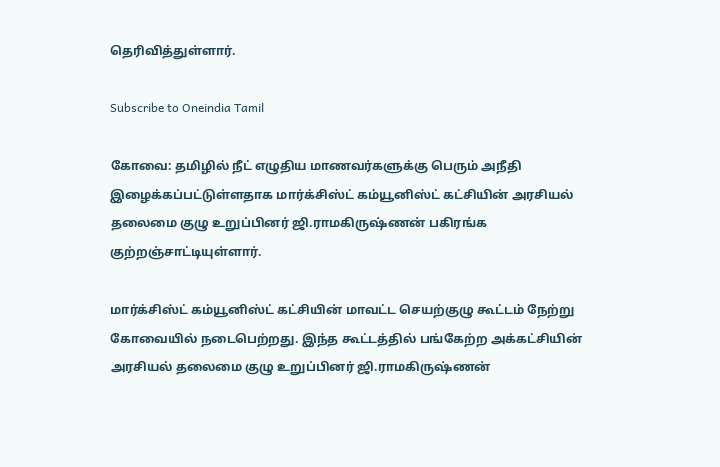தெரிவித்துள்ளார்.

Subscribe to Oneindia Tamil

கோவை: தமிழில் நீட் எழுதிய மாணவர்களுக்கு பெரும் அநீதி இழைக்கப்பட்டுள்ளதாக மார்க்சிஸ்ட் கம்யூனிஸ்ட் கட்சியின் அரசியல் தலைமை குழு உறுப்பினர் ஜி.ராமகிருஷ்ணன் பகிரங்க குற்றஞ்சாட்டியுள்ளார்.

மார்க்சிஸ்ட் கம்யூனிஸ்ட் கட்சியின் மாவட்ட செயற்குழு கூட்டம் நேற்று கோவையில் நடைபெற்றது. இந்த கூட்டத்தில் பங்கேற்ற அக்கட்சியின் அரசியல் தலைமை குழு உறுப்பினர் ஜி.ராமகிருஷ்ணன்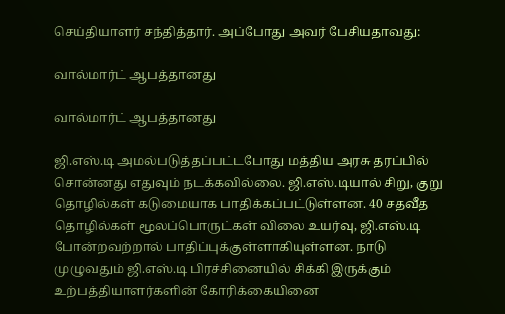செய்தியாளர் சந்தித்தார். அப்போது அவர் பேசியதாவது:

வால்மார்ட் ஆபத்தானது

வால்மார்ட் ஆபத்தானது

ஜி.எஸ்.டி அமல்படுத்தப்பட்டபோது மத்திய அரசு தரப்பில் சொன்னது எதுவும் நடக்கவில்லை. ஜி.எஸ்.டியால் சிறு, குறு தொழில்கள் கடுமையாக பாதிக்கப்பட்டுள்ளன. 40 சதவீத தொழில்கள் மூலப்பொருட்கள் விலை உயர்வு, ஜி.எஸ்.டி போன்றவற்றால் பாதிப்புக்குள்ளாகியுள்ளன. நாடு முழுவதும் ஜி.எஸ்.டி பிரச்சினையில் சிக்கி இருக்கும் உற்பத்தியாளர்களின் கோரிக்கையினை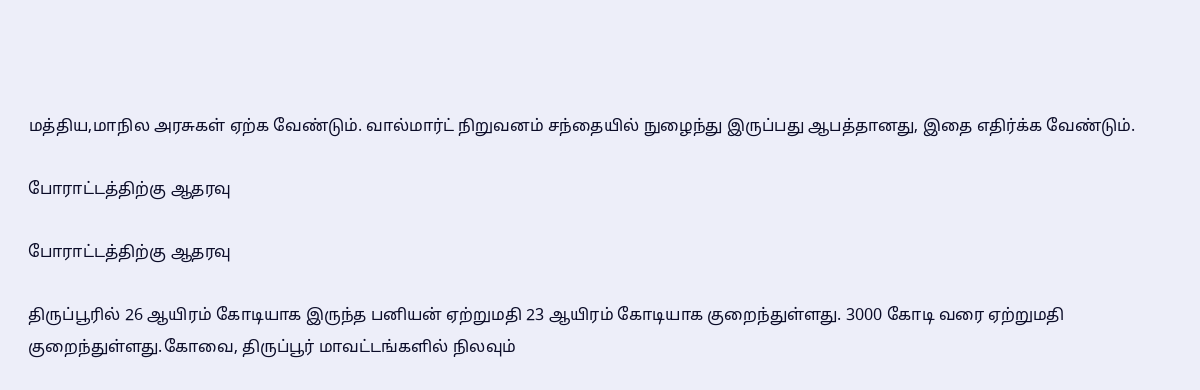மத்திய,மாநில அரசுகள் ஏற்க வேண்டும். வால்மார்ட் நிறுவனம் சந்தையில் நுழைந்து இருப்பது ஆபத்தானது, இதை எதிர்க்க வேண்டும்.

போராட்டத்திற்கு ஆதரவு

போராட்டத்திற்கு ஆதரவு

திருப்பூரில் 26 ஆயிரம் கோடியாக இருந்த பனியன் ஏற்றுமதி 23 ஆயிரம் கோடியாக குறைந்துள்ளது. 3000 கோடி வரை ஏற்றுமதி குறைந்துள்ளது.கோவை, திருப்பூர் மாவட்டங்களில் நிலவும்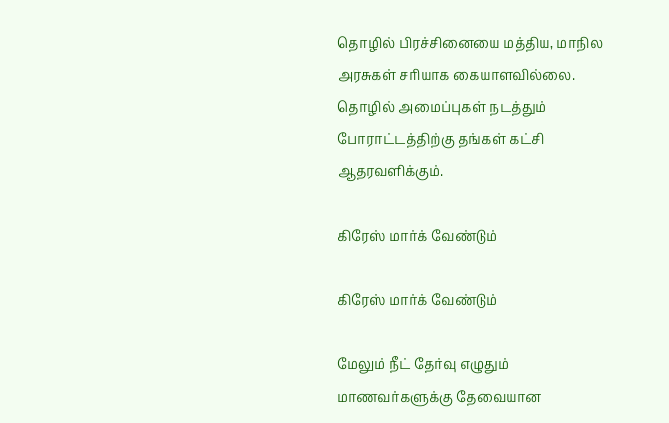தொழில் பிரச்சினையை மத்திய, மாநில அரசுகள் சரியாக கையாளவில்லை. தொழில் அமைப்புகள் நடத்தும் போராட்டத்திற்கு தங்கள் கட்சி ஆதரவளிக்கும்.

கிரேஸ் மார்க் வேண்டும்

கிரேஸ் மார்க் வேண்டும்

மேலும் நீட் தேர்வு எழுதும் மாணவர்களுக்கு தேவையான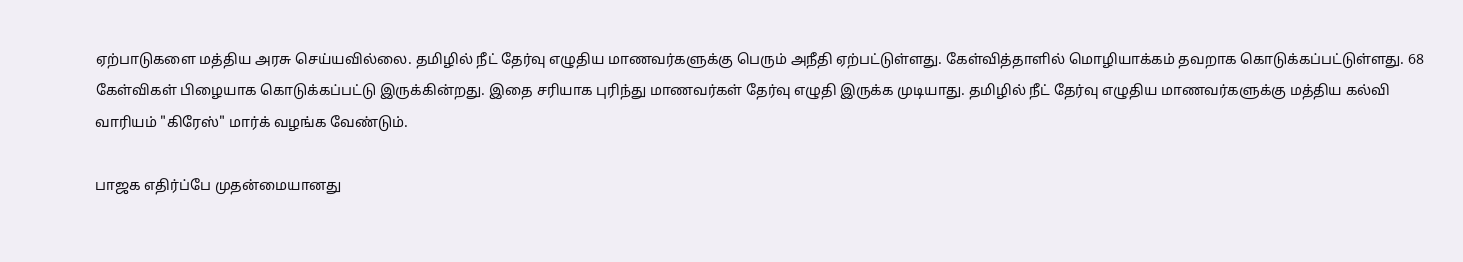ஏற்பாடுகளை மத்திய அரசு செய்யவில்லை. தமிழில் நீட் தேர்வு எழுதிய மாணவர்களுக்கு பெரும் அநீதி ஏற்பட்டுள்ளது. கேள்வித்தாளில் மொழியாக்கம் தவறாக கொடுக்கப்பட்டுள்ளது. 68 கேள்விகள் பிழையாக கொடுக்கப்பட்டு இருக்கின்றது. இதை சரியாக புரிந்து மாணவர்கள் தேர்வு எழுதி இருக்க முடியாது. தமிழில் நீட் தேர்வு எழுதிய மாணவர்களுக்கு மத்திய கல்வி வாரியம் "கிரேஸ்" மார்க் வழங்க வேண்டும்.

பாஜக எதிர்ப்பே முதன்மையானது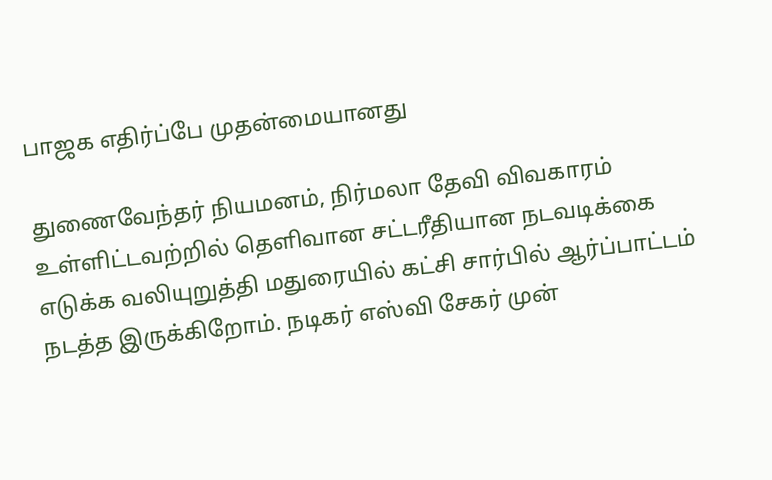பாஜக எதிர்ப்பே முதன்மையானது

துணைவேந்தர் நியமனம், நிர்மலா தேவி விவகாரம் உள்ளிட்டவற்றில் தெளிவான சட்டரீதியான நடவடிக்கை எடுக்க வலியுறுத்தி மதுரையில் கட்சி சார்பில் ஆர்ப்பாட்டம் நடத்த இருக்கிறோம். நடிகர் எஸ்வி சேகர் முன்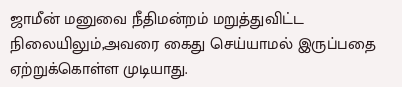ஜாமீன் மனுவை நீதிமன்றம் மறுத்துவிட்ட நிலையிலும்,அவரை கைது செய்யாமல் இருப்பதை ஏற்றுக்கொள்ள முடியாது.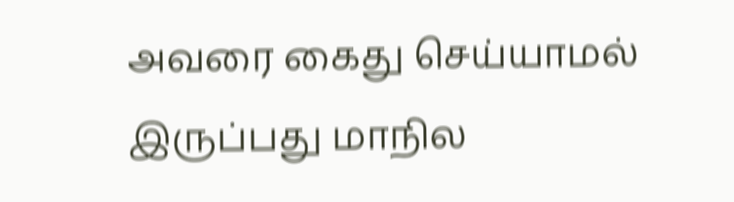அவரை கைது செய்யாமல் இருப்பது மாநில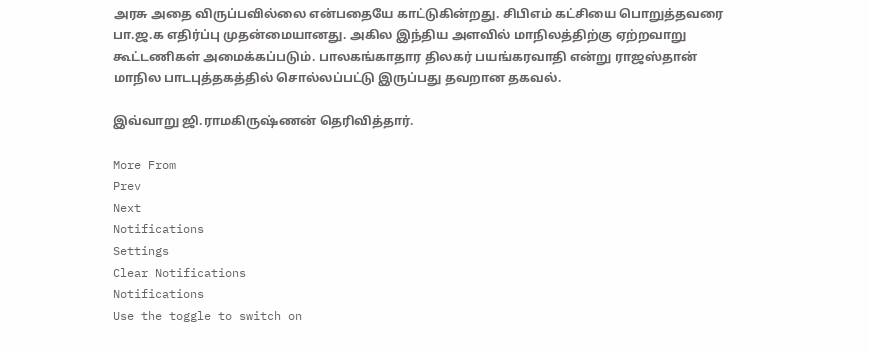அரசு அதை விருப்பவில்லை என்பதையே காட்டுகின்றது. சிபிஎம் கட்சியை பொறுத்தவரை பா.ஜ.க எதிர்ப்பு முதன்மையானது. அகில இந்திய அளவில் மாநிலத்திற்கு ஏற்றவாறு கூட்டணிகள் அமைக்கப்படும். பாலகங்காதார திலகர் பயங்கரவாதி என்று ராஜஸ்தான் மாநில பாடபுத்தகத்தில் சொல்லப்பட்டு இருப்பது தவறான தகவல்.

இவ்வாறு ஜி.ராமகிருஷ்ணன் தெரிவித்தார்.

More From
Prev
Next
Notifications
Settings
Clear Notifications
Notifications
Use the toggle to switch on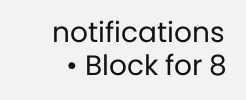notifications
  • Block for 8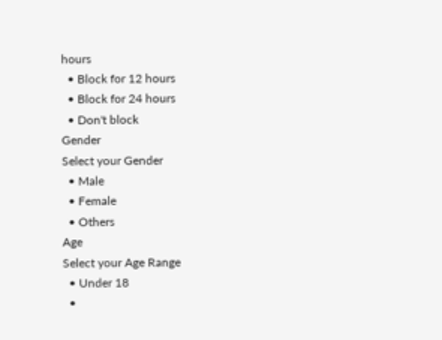hours
  • Block for 12 hours
  • Block for 24 hours
  • Don't block
Gender
Select your Gender
  • Male
  • Female
  • Others
Age
Select your Age Range
  • Under 18
  •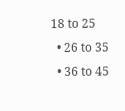18 to 25
  • 26 to 35
  • 36 to 45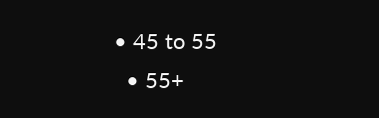• 45 to 55
  • 55+